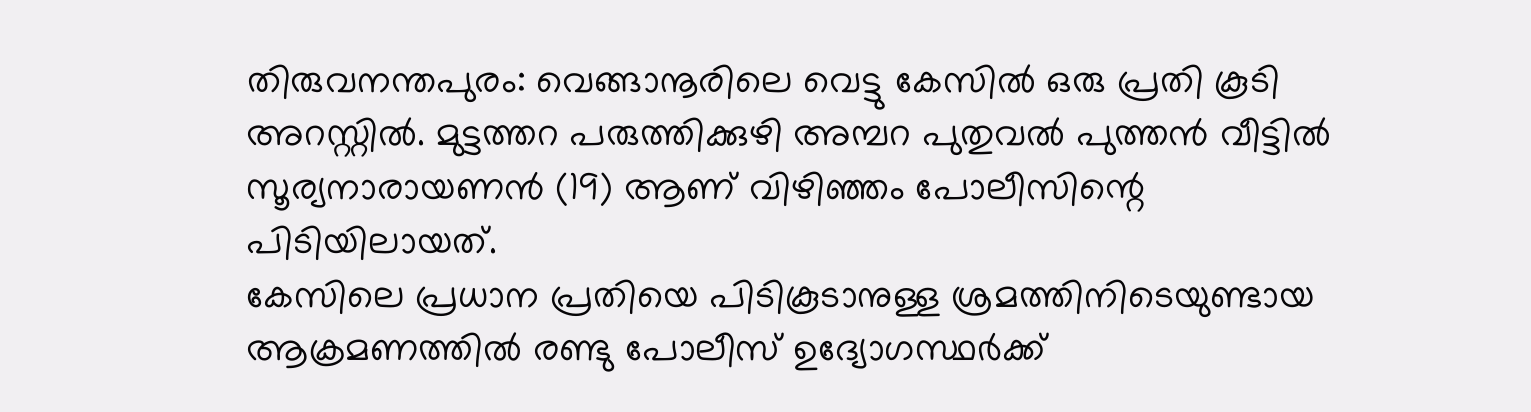തിരുവനന്തപുരം: വെങ്ങാനൂരിലെ വെട്ടു കേസിൽ ഒരു പ്രതി കൂടി അറസ്റ്റിൽ. മുട്ടത്തറ പരുത്തിക്കുഴി അമ്പറ പുതുവൽ പുത്തൻ വീട്ടിൽ സൂര്യനാരായണൻ (19) ആണ് വിഴിഞ്ഞം പോലീസിന്റെ പിടിയിലായത്.
കേസിലെ പ്രധാന പ്രതിയെ പിടികൂടാനുള്ള ശ്രമത്തിനിടെയുണ്ടായ ആക്രമണത്തിൽ രണ്ടു പോലീസ് ഉദ്യോഗസ്ഥർക്ക്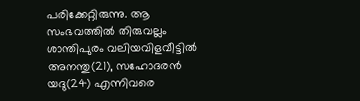പരിക്കേറ്റിരുന്നു. ആ സംഭവത്തിൽ തിരുവല്ലം ശാന്തിപുരം വലിയവിളവീട്ടിൽ അനന്തു(21), സഹോദരൻ യദു(24) എന്നിവരെ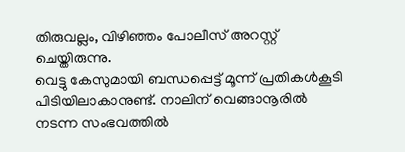തിരുവല്ലം, വിഴിഞ്ഞം പോലീസ് അറസ്റ്റ് ചെയ്തിരുന്നു.
വെട്ടു കേസുമായി ബന്ധപ്പെട്ട് മൂന്ന് പ്രതികൾകൂടി പിടിയിലാകാനുണ്ട്. നാലിന് വെങ്ങാനൂരിൽ നടന്ന സംഭവത്തിൽ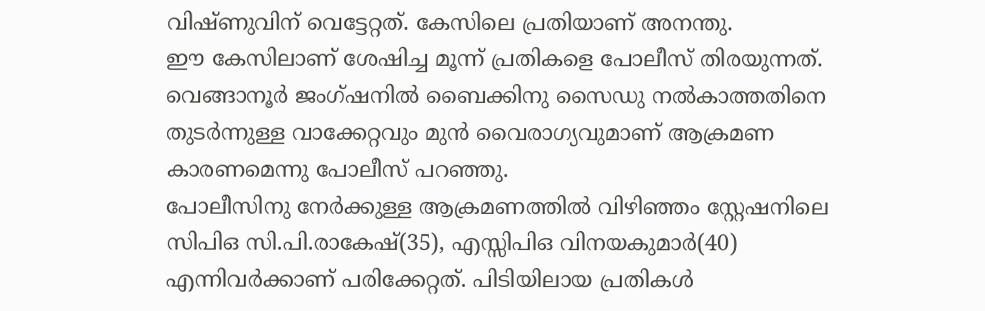വിഷ്ണുവിന് വെട്ടേറ്റത്. കേസിലെ പ്രതിയാണ് അനന്തു.
ഈ കേസിലാണ് ശേഷിച്ച മൂന്ന് പ്രതികളെ പോലീസ് തിരയുന്നത്. വെങ്ങാനൂർ ജംഗ്ഷനിൽ ബൈക്കിനു സൈഡു നൽകാത്തതിനെ തുടർന്നുള്ള വാക്കേറ്റവും മുൻ വൈരാഗ്യവുമാണ് ആക്രമണ കാരണമെന്നു പോലീസ് പറഞ്ഞു.
പോലീസിനു നേർക്കുള്ള ആക്രമണത്തിൽ വിഴിഞ്ഞം സ്റ്റേഷനിലെ സിപിഒ സി.പി.രാകേഷ്(35), എസ്സിപിഒ വിനയകുമാർ(40) എന്നിവർക്കാണ് പരിക്കേറ്റത്. പിടിയിലായ പ്രതികൾ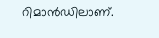റിമാൻഡിലാണ്.